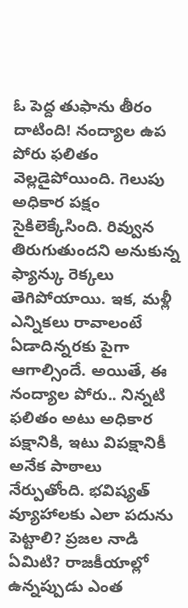ఓ పెద్ద తుఫాను తీరం దాటింది! నంద్యాల ఉప పోరు ఫలితం వెల్లడైపోయింది. గెలుపు అధికార పక్షం సైకిలెక్కేసింది. రివ్వున తిరుగుతుందని అనుకున్న ఫ్యాన్కు రెక్కలు తెగిపోయాయి. ఇక, మళ్లీ ఎన్నికలు రావాలంటే ఏడాదిన్నరకు పైగా ఆగాల్సిందే. అయితే, ఈ నంద్యాల పోరు.. నిన్నటి ఫలితం అటు అధికార పక్షానికి, ఇటు విపక్షానికీ అనేక పాఠాలు నేర్పుతోంది. భవిష్యత్ వ్యూహాలకు ఎలా పదును పెట్టాలి? ప్రజల నాడి ఏమిటి? రాజకీయాల్లో ఉన్నప్పుడు ఎంత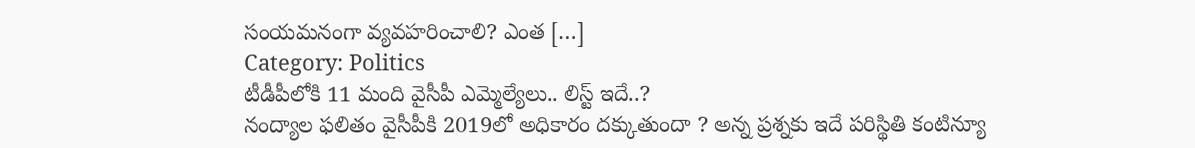సంయమనంగా వ్యవహరించాలి? ఎంత […]
Category: Politics
టీడీపీలోకి 11 మంది వైసీపీ ఎమ్మెల్యేలు.. లిస్ట్ ఇదే..?
నంద్యాల ఫలితం వైసీపీకి 2019లో అధికారం దక్కుతుందా ? అన్న ప్రశ్నకు ఇదే పరిస్థితి కంటిన్యూ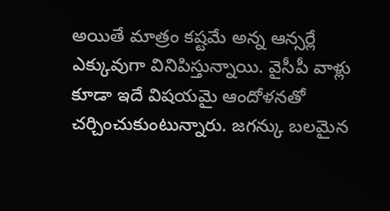అయితే మాత్రం కష్టమే అన్న ఆన్సర్లే ఎక్కువుగా వినిపిస్తున్నాయి. వైసీపీ వాళ్లు కూడా ఇదే విషయమై ఆందోళనతో చర్చించుకుంటున్నారు. జగన్కు బలమైన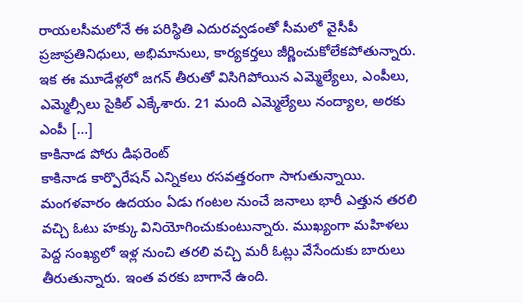రాయలసీమలోనే ఈ పరిస్థితి ఎదురవ్వడంతో సీమలో వైసీపీ ప్రజాప్రతినిధులు, అభిమానులు, కార్యకర్తలు జీర్ణించుకోలేకపోతున్నారు. ఇక ఈ మూడేళ్లలో జగన్ తీరుతో విసిగిపోయిన ఎమ్మెల్యేలు, ఎంపీలు, ఎమ్మెల్సీలు సైకిల్ ఎక్కేశారు. 21 మంది ఎమ్మెల్యేలు నంద్యాల, అరకు ఎంపీ […]
కాకినాడ పోరు డిఫరెంట్
కాకినాడ కార్పొరేషన్ ఎన్నికలు రసవత్తరంగా సాగుతున్నాయి. మంగళవారం ఉదయం ఏడు గంటల నుంచే జనాలు భారీ ఎత్తున తరలి వచ్చి ఓటు హక్కు వినియోగించుకుంటున్నారు. ముఖ్యంగా మహిళలు పెద్ద సంఖ్యలో ఇళ్ల నుంచి తరలి వచ్చి మరీ ఓట్లు వేసేందుకు బారులు తీరుతున్నారు. ఇంత వరకు బాగానే ఉంది.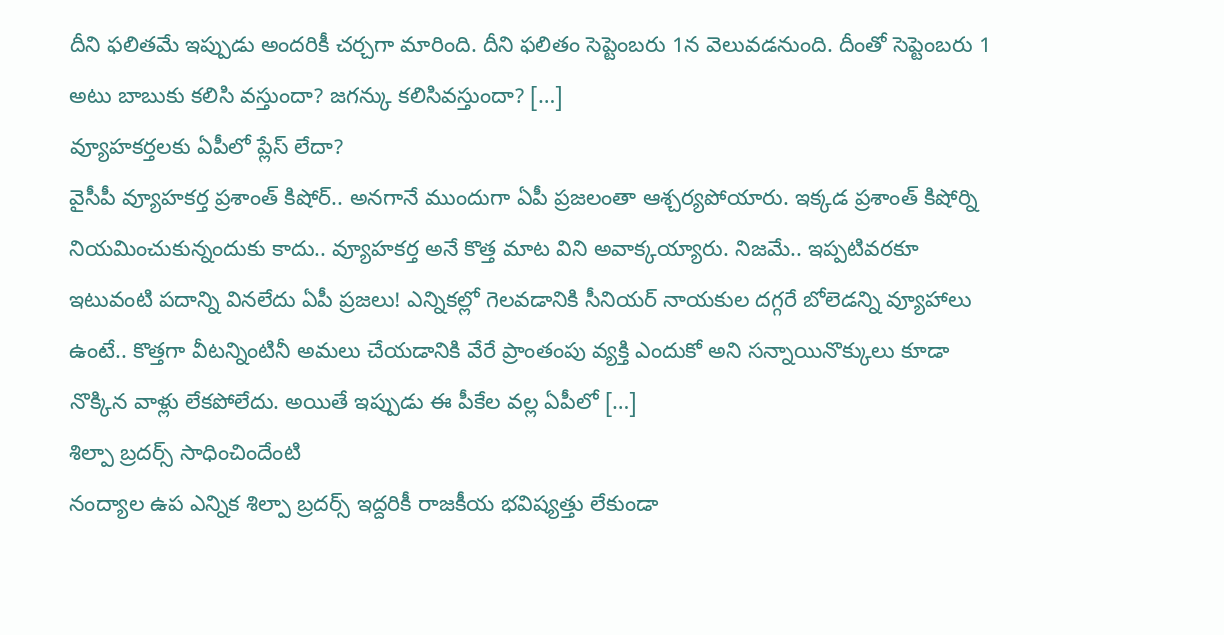దీని ఫలితమే ఇప్పుడు అందరికీ చర్చగా మారింది. దీని ఫలితం సెప్టెంబరు 1న వెలువడనుంది. దీంతో సెప్టెంబరు 1 అటు బాబుకు కలిసి వస్తుందా? జగన్కు కలిసివస్తుందా? […]
వ్యూహకర్తలకు ఏపీలో ప్లేస్ లేదా?
వైసీపీ వ్యూహకర్త ప్రశాంత్ కిషోర్.. అనగానే ముందుగా ఏపీ ప్రజలంతా ఆశ్చర్యపోయారు. ఇక్కడ ప్రశాంత్ కిషోర్ని నియమించుకున్నందుకు కాదు.. వ్యూహకర్త అనే కొత్త మాట విని అవాక్కయ్యారు. నిజమే.. ఇప్పటివరకూ ఇటువంటి పదాన్ని వినలేదు ఏపీ ప్రజలు! ఎన్నికల్లో గెలవడానికి సీనియర్ నాయకుల దగ్గరే బోలెడన్ని వ్యూహాలు ఉంటే.. కొత్తగా వీటన్నింటినీ అమలు చేయడానికి వేరే ప్రాంతంపు వ్యక్తి ఎందుకో అని సన్నాయినొక్కులు కూడా నొక్కిన వాళ్లు లేకపోలేదు. అయితే ఇప్పుడు ఈ పీకేల వల్ల ఏపీలో […]
శిల్పా బ్రదర్స్ సాధించిందేంటి
నంద్యాల ఉప ఎన్నిక శిల్పా బ్రదర్స్ ఇద్దరికీ రాజకీయ భవిష్యత్తు లేకుండా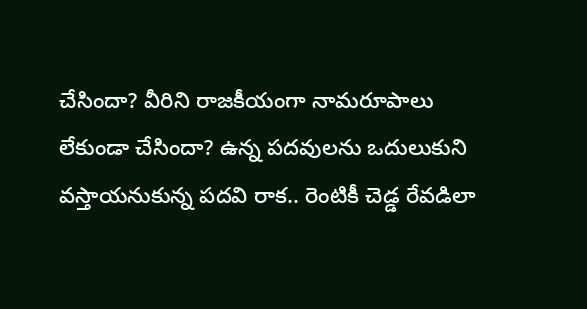చేసిందా? వీరిని రాజకీయంగా నామరూపాలు లేకుండా చేసిందా? ఉన్న పదవులను ఒదులుకుని వస్తాయనుకున్న పదవి రాక.. రెంటికీ చెడ్డ రేవడిలా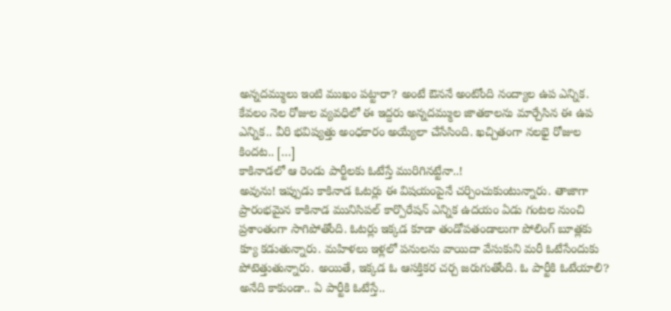అన్నదమ్ములు ఇంటి ముఖం పట్టారా? అంటే ఔననే అంటోంది నంద్యాల ఉప ఎన్నిక. కేవలం నెల రోజుల వ్యవధిలో ఈ ఇద్దరు అన్నదమ్ముల జాతకాలను మార్చేసిన ఈ ఉప ఎన్నిక.. వీరి భవిష్యత్తు అంధకారం అయ్యేలా చేసేసింది. ఖచ్చితంగా నలభై రోజుల కిందట.. […]
కాకినాడలో ఆ రెండు పార్టీలకు ఓటేస్తే మురిగినట్టేనా..!
అవును! ఇప్పుడు కాకినాడ ఓటర్లు ఈ విషయంపైనే చర్చించుకుంటున్నారు. తాజాగా ప్రారంభమైన కాకినాడ మునిసిపల్ కార్పొరేషన్ ఎన్నిక ఉదయం ఏడు గంటల నుంచి ప్రశాంతంగా సాగిపోతోంది. ఓటర్లు ఇక్కడ కూడా తండోపతండాలుగా పోలింగ్ బూత్లకు క్యూ కడుతున్నారు. మహిళలు ఇళ్లలో పనులను వాయిదా వేసుకుని మరీ ఓటేసేందుకు పోటెత్తుతున్నారు. అయితే, ఇక్కడ ఓ ఆసక్తికర చర్చ జరుగుతోంది. ఓ పార్టీకి ఓటేయాలి? అనేది కాకుండా.. ఏ పార్టీకి ఓటేస్తే..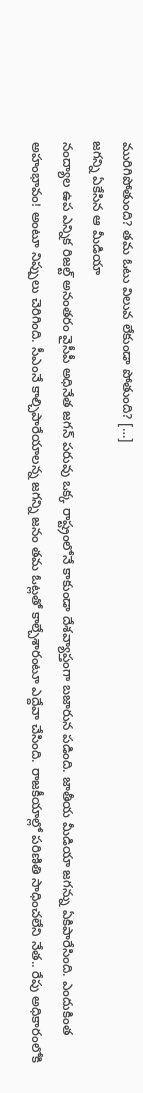మురిగిపోతుంది? తమ ఓటు విలువ లేకుండా పోతుంది? […]
జగన్ని ఏకేసిన ఆ మీడియా
నంద్యాల ఉప ఎన్నిక రిజల్ట్ అనంతరం వైసీపీ అధినేత జగన్ పరువు ఒక్క రాష్ట్రంలోనే కాకుండా దేశవ్యాప్తంగా బజారున పడింది. జాతీయ మీడియా జగన్ను ఏకిపారేసింది. ఎందుకింత అహంభావం! అంటూ నిప్పులు చెరిగింది. సీఎంనే కాల్చిపారేయాలన్న జగన్ని జనం తమ ఓట్లతో కాల్చేశారంటూ ఎద్దేవా చేసింది. రాజకీయాల్లో పరిణితి సాధించలేని నేత.. రేపు అధికారంలోకి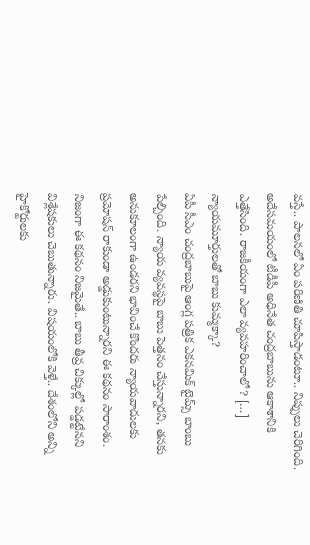వస్తే.. పాలనలో ఏం పరిణితి చూపిస్తాడంటూ.. నిప్పులు చెరిగింది. అదేసమయంలో టీడీపీ అధినేత చంద్రబాబును ఆకాశానికి ఎత్తేసింది. రాజకీయంగా ఎలా వ్యవహరించాలో? […]
న్యాయమూర్తులతో బాబు కుమ్మక్కా?
ఏపీ సీఎం చంద్రబాబుపై ఆంగ్ల పత్రిక ఎకనమిక్ టైమ్స్ బాంబు పేల్చింది. న్యాయ వ్యవస్థపై బాబు పెత్తనం చేస్తున్నారని, తనకు అనుకూలంగా ఉండరని భావించే కొందరు న్యాయవాదులకు ప్రమోషన్ రాకుండా అడ్డుకుంటున్నారని ఈ కథనం సారాంశం. నిజంగా ఈ కథనం నిజమైతే.. బాబు తీవ్ర చిక్కుల్లో పడ్డట్టేనని విశ్లేషకులు చెబుతున్నారు. విషయంలోకి వెళ్తే.. దేశంలోని అన్ని హైకోర్టులకు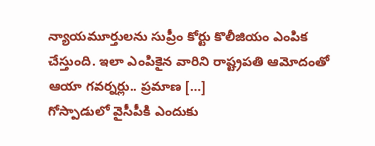న్యాయమూర్తులను సుప్రీం కోర్టు కొలీజియం ఎంపిక చేస్తుంది. ఇలా ఎంపికైన వారిని రాష్ట్రపతి ఆమోదంతో ఆయా గవర్నర్లు.. ప్రమాణ […]
గోస్పాడులో వైసీపీకి ఎందుకు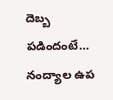దెబ్బ పడిందంటే…
నంద్యాల ఉప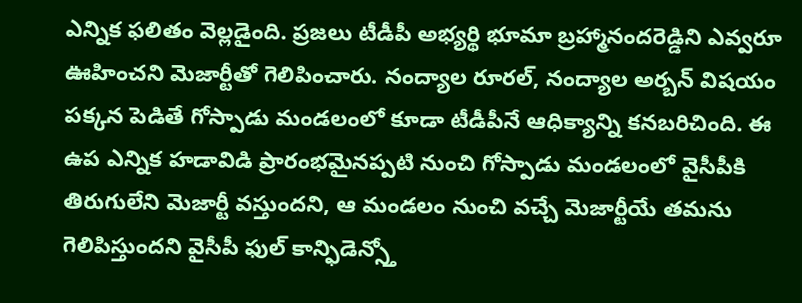ఎన్నిక ఫలితం వెల్లడైంది. ప్రజలు టీడీపీ అభ్యర్థి భూమా బ్రహ్మానందరెడ్డిని ఎవ్వరూ ఊహించని మెజార్టీతో గెలిపించారు. నంద్యాల రూరల్, నంద్యాల అర్బన్ విషయం పక్కన పెడితే గోస్పాడు మండలంలో కూడా టీడీపీనే ఆధిక్యాన్ని కనబరిచింది. ఈ ఉప ఎన్నిక హడావిడి ప్రారంభమైనప్పటి నుంచి గోస్పాడు మండలంలో వైసీపీకి తిరుగులేని మెజార్టీ వస్తుందని, ఆ మండలం నుంచి వచ్చే మెజార్టీయే తమను గెలిపిస్తుందని వైసీపీ ఫుల్ కాన్ఫిడెన్స్తో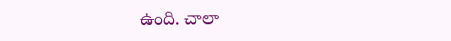ఉంది. చాలా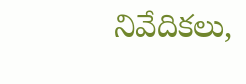నివేదికలు,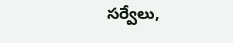సర్వేలు,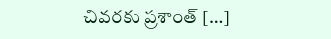చివరకు ప్రశాంత్ […]